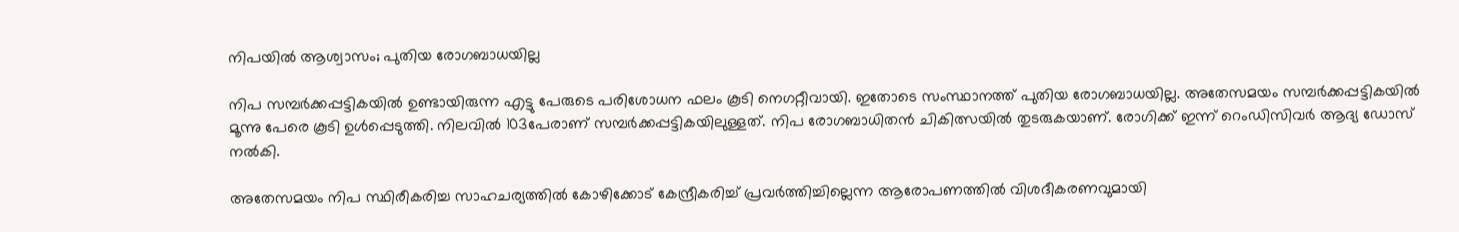നിപയില്‍ ആശ്വാസം; പുതിയ രോഗബാധയില്ല

നിപ സമ്പര്‍ക്കപ്പട്ടികയില്‍ ഉണ്ടായിരുന്ന എട്ടു പേരുടെ പരിശോധന ഫലം കൂടി നെഗറ്റീവായി. ഇതോടെ സംസ്ഥാനത്ത് പുതിയ രോഗബാധയില്ല. അതേസമയം സമ്പര്‍ക്കപ്പട്ടികയില്‍ മൂന്നു പേരെ കൂടി ഉള്‍പ്പെടുത്തി. നിലവില്‍ 103പേരാണ് സമ്പര്‍ക്കപ്പട്ടികയിലുള്ളത്. നിപ രോഗബാധിതന്‍ ചികിത്സയില്‍ തുടരുകയാണ്. രോഗിക്ക് ഇന്ന് റെംഡിസിവര്‍ ആദ്യ ഡോസ് നല്‍കി.

അതേസമയം നിപ സ്ഥിരീകരിച്ച സാഹചര്യത്തില്‍ കോഴിക്കോട് കേന്ദ്രീകരിച്ച് പ്രവര്‍ത്തിച്ചില്ലെന്ന ആരോപണത്തില്‍ വിശദീകരണവുമായി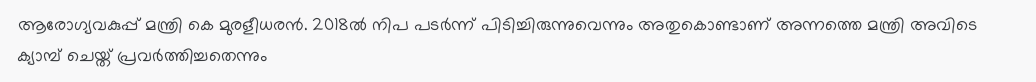ആരോഗ്യവകുപ്പ് മന്ത്രി കെ മുരളീധരന്‍. 2018ല്‍ നിപ പടര്‍ന്ന് പിടിച്ചിരുന്നുവെന്നും അതുകൊണ്ടാണ് അന്നത്തെ മന്ത്രി അവിടെ ക്യാമ്പ് ചെയ്ത് പ്രവര്‍ത്തിച്ചതെന്നും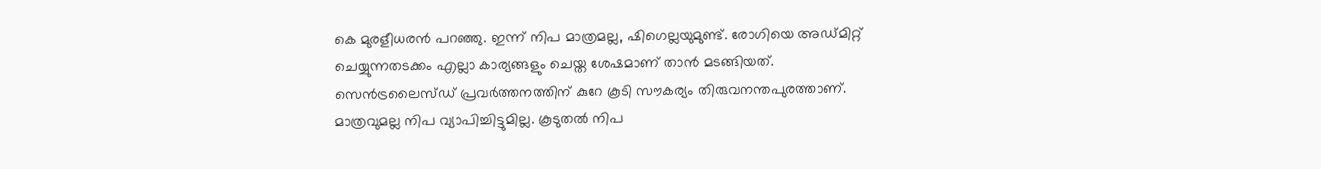കെ മുരളീധരന്‍ പറഞ്ഞു. ഇന്ന് നിപ മാത്രമല്ല, ഷിഗെല്ലയുമുണ്ട്. രോഗിയെ അഡ്മിറ്റ് ചെയ്യുന്നതടക്കം എല്ലാ കാര്യങ്ങളും ചെയ്ത ശേഷമാണ് താന്‍ മടങ്ങിയത്. സെന്‍ട്രലൈസ്ഡ് പ്രവര്‍ത്തനത്തിന് കുറേ കൂടി സൗകര്യം തിരുവനന്തപുരത്താണ്. മാത്രവുമല്ല നിപ വ്യാപിച്ചിട്ടുമില്ല. കൂടുതല്‍ നിപ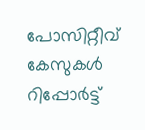പോസിറ്റീവ് കേസുകള്‍ റിപ്പോര്‍ട്ട്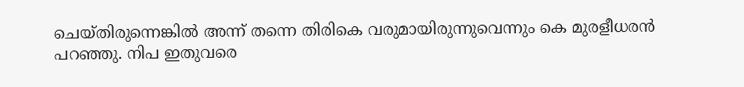ചെയ്തിരുന്നെങ്കില്‍ അന്ന് തന്നെ തിരികെ വരുമായിരുന്നുവെന്നും കെ മുരളീധരന്‍ പറഞ്ഞു. നിപ ഇതുവരെ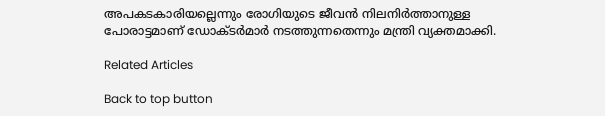അപകടകാരിയല്ലെന്നും രോഗിയുടെ ജീവന്‍ നിലനിര്‍ത്താനുള്ള പോരാട്ടമാണ് ഡോക്ടര്‍മാര്‍ നടത്തുന്നതെന്നും മന്ത്രി വ്യക്തമാക്കി.

Related Articles

Back to top button